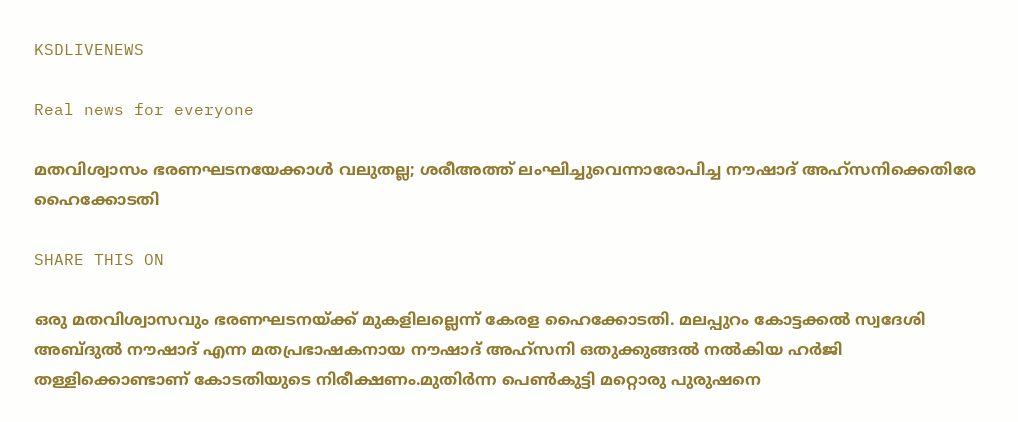KSDLIVENEWS

Real news for everyone

മതവിശ്വാസം ഭരണഘടനയേക്കാള്‍ വലുതല്ല; ശരീഅത്ത് ലംഘിച്ചുവെന്നാരോപിച്ച നൗഷാദ് അഹ്‌സനിക്കെതിരേ ഹൈക്കോടതി

SHARE THIS ON

ഒരു മതവിശ്വാസവും ഭരണഘടനയ്ക്ക് മുകളിലല്ലെന്ന് കേരള ഹൈക്കോടതി. മലപ്പുറം കോട്ടക്കല്‍ സ്വദേശി അബ്ദുല്‍ നൗഷാദ് എന്ന മതപ്രഭാഷകനായ നൗഷാദ് അഹ്‌സനി ഒതുക്കുങ്ങല്‍ നല്‍കിയ ഹര്‍ജി തള്ളിക്കൊണ്ടാണ് കോടതിയുടെ നിരീക്ഷണം.മുതിര്‍ന്ന പെണ്‍കുട്ടി മറ്റൊരു പുരുഷനെ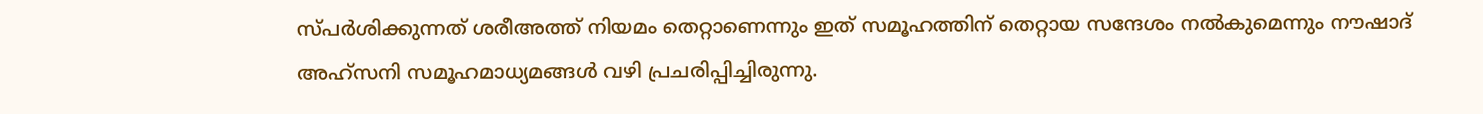സ്പര്‍ശിക്കുന്നത് ശരീഅത്ത് നിയമം തെറ്റാണെന്നും ഇത് സമൂഹത്തിന് തെറ്റായ സന്ദേശം നല്‍കുമെന്നും നൗഷാദ് അഹ്‌സനി സമൂഹമാധ്യമങ്ങള്‍ വഴി പ്രചരിപ്പിച്ചിരുന്നു.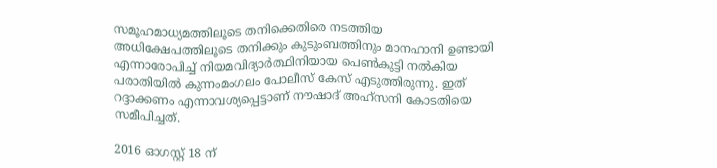സമൂഹമാധ്യമത്തിലൂടെ തനിക്കെതിരെ നടത്തിയ അധിക്ഷേപത്തിലൂടെ തനിക്കും കുടുംബത്തിനും മാനഹാനി ഉണ്ടായി എന്നാരോപിച്ച്‌ നിയമവിദ്യാര്‍ത്ഥിനിയായ പെണ്‍കുട്ടി നല്‍കിയ പരാതിയില്‍ കുന്നംമംഗലം പോലീസ് കേസ് എടുത്തിരുന്നു. ഇത് റദ്ദാക്കണം എന്നാവശ്യപ്പെട്ടാണ് നൗഷാദ് അഹ്‌സനി കോടതിയെ സമീപിച്ചത്.

2016 ഓഗസ്റ്റ് 18 ന്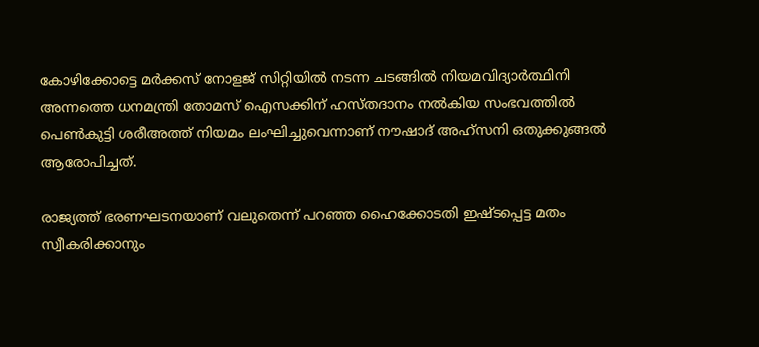കോഴിക്കോട്ടെ മര്‍ക്കസ് നോളജ് സിറ്റിയില്‍ നടന്ന ചടങ്ങില്‍ നിയമവിദ്യാര്‍ത്ഥിനി അന്നത്തെ ധനമന്ത്രി തോമസ് ഐസക്കിന് ഹസ്തദാനം നല്‍കിയ സംഭവത്തില്‍ പെണ്‍കുട്ടി ശരീഅത്ത് നിയമം ലംഘിച്ചുവെന്നാണ് നൗഷാദ് അഹ്‌സനി ഒതുക്കുങ്ങല്‍ ആരോപിച്ചത്.

രാജ്യത്ത് ഭരണഘടനയാണ് വലുതെന്ന് പറഞ്ഞ ഹൈക്കോടതി ഇഷ്ടപ്പെട്ട മതം സ്വീകരിക്കാനും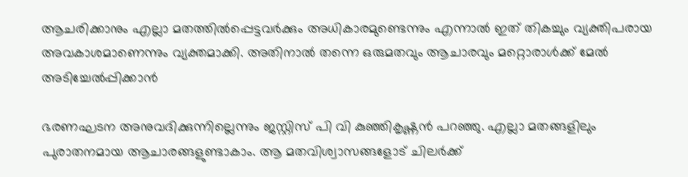ആചരിക്കാനും എല്ലാ മതത്തില്‍പ്പെട്ടവര്‍ക്കും അധികാരമുണ്ടെന്നും എന്നാല്‍ ഇത് തികച്ചും വ്യക്തിപരായ അവകാശമാണെന്നും വ്യക്തമാക്കി. അതിനാല്‍ തന്നെ ഒരുമതവും ആചാരവും മറ്റൊരാള്‍ക്ക് മേല്‍ അടിച്ചേല്‍പ്പിക്കാന്‍

ഭരണഘടന അനുവദിക്കുന്നില്ലെന്നും ജസ്റ്റിസ് പി വി കുഞ്ഞികൃഷ്ണന്‍ പറഞ്ഞു. എല്ലാ മതങ്ങളിലും പുരാതനമായ ആചാരങ്ങളുണ്ടാകാം. ആ മതവിശ്വാസങ്ങളോട് ചിലർക്ക്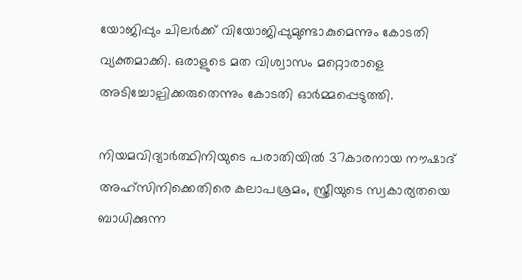യോജിപ്പും ചിലർക്ക് വിയോജിപ്പുമുണ്ടാകുമെന്നും കോടതി വ്യക്തമാക്കി. ഒരാളുടെ മത വിശ്വാസം മറ്റൊരാളെ അടിച്ചോല്പിക്കരുതെന്നും കോടതി ഓർമ്മപ്പെടുത്തി.

നിയമവിദ്യാര്‍ത്ഥിനിയുടെ പരാതിയില്‍ 37കാരനായ നൗഷാദ് അഹ്‌സിനിക്കെതിരെ കലാപശ്രമം, സ്ത്രീയുടെ സ്വകാര്യതയെ ബാധിക്കുന്ന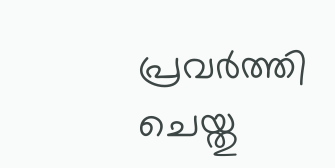പ്രവര്‍ത്തി ചെയ്തു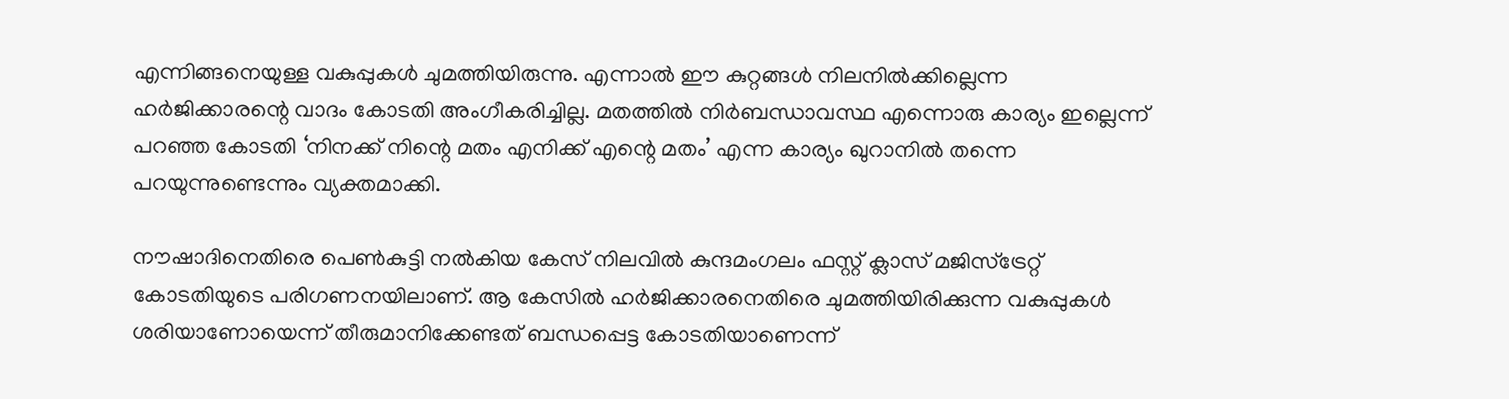എന്നിങ്ങനെയുള്ള വകുപ്പുകള്‍ ചുമത്തിയിരുന്നു. എന്നാല്‍ ഈ കുറ്റങ്ങള്‍ നിലനില്‍ക്കില്ലെന്ന ഹർജിക്കാരന്റെ വാദം കോടതി അംഗീകരിച്ചില്ല. മതത്തില്‍ നിര്‍ബന്ധാവസ്ഥ എന്നൊരു കാര്യം ഇല്ലെന്ന് പറഞ്ഞ കോടതി ‘നിനക്ക് നിന്റെ മതം എനിക്ക് എന്റെ മതം’ എന്ന കാര്യം ഖുറാനില്‍ തന്നെ പറയുന്നുണ്ടെന്നും വ്യക്തമാക്കി.

നൗഷാദിനെതിരെ പെണ്‍കുട്ടി നല്‍കിയ കേസ് നിലവില്‍ കുന്ദമംഗലം ഫസ്റ്റ് ക്ലാസ് മജിസ്‌ട്രേറ്റ് കോടതിയുടെ പരിഗണനയിലാണ്. ആ കേസില്‍ ഹർജിക്കാരനെതിരെ ചുമത്തിയിരിക്കുന്ന വകുപ്പുകള്‍ ശരിയാണോയെന്ന് തീരുമാനിക്കേണ്ടത് ബന്ധപ്പെട്ട കോടതിയാണെന്ന്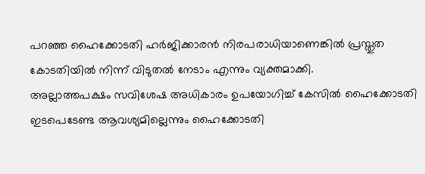പറഞ്ഞ ഹൈക്കോടതി ഹർജിക്കാരന്‍ നിരപരാധിയാണെങ്കില്‍ പ്രസ്തുത കോടതിയില്‍ നിന്ന് വിടുതല്‍ നേടാം എന്നും വ്യക്തമാക്കി.
അല്ലാത്തപക്ഷം സവിശേഷ അധികാരം ഉപയോഗിച്ച്‌ കേസില്‍ ഹൈക്കോടതി ഇടപെടേണ്ട ആവശ്യമില്ലെന്നും ഹൈക്കോടതി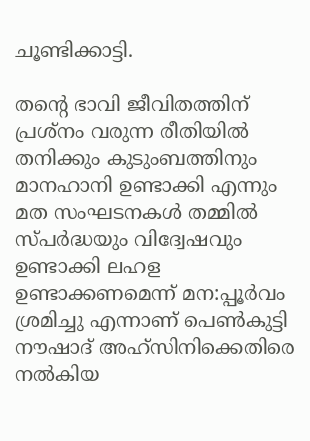ചൂണ്ടിക്കാട്ടി.

തന്റെ ഭാവി ജീവിതത്തിന് പ്രശ്നം വരുന്ന രീതിയില്‍ തനിക്കും കുടുംബത്തിനും മാനഹാനി ഉണ്ടാക്കി എന്നും മത സംഘടനകള്‍ തമ്മില്‍ സ്പർദ്ധയും വിദ്വേഷവും ഉണ്ടാക്കി ലഹള ഉണ്ടാക്കണമെന്ന് മന:പ്പൂർവം ശ്രമിച്ചു എന്നാണ് പെണ്‍കുട്ടി നൗഷാദ് അഹ്‌സിനിക്കെതിരെ നല്‍കിയ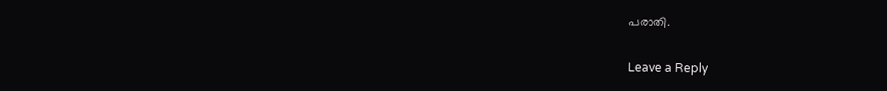പരാതി.

Leave a Reply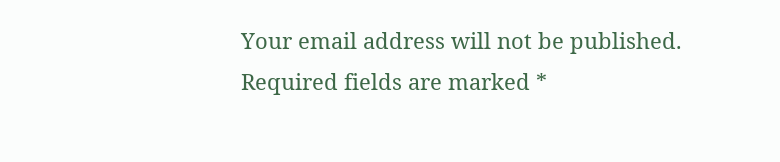Your email address will not be published. Required fields are marked *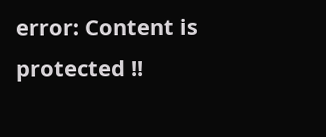error: Content is protected !!